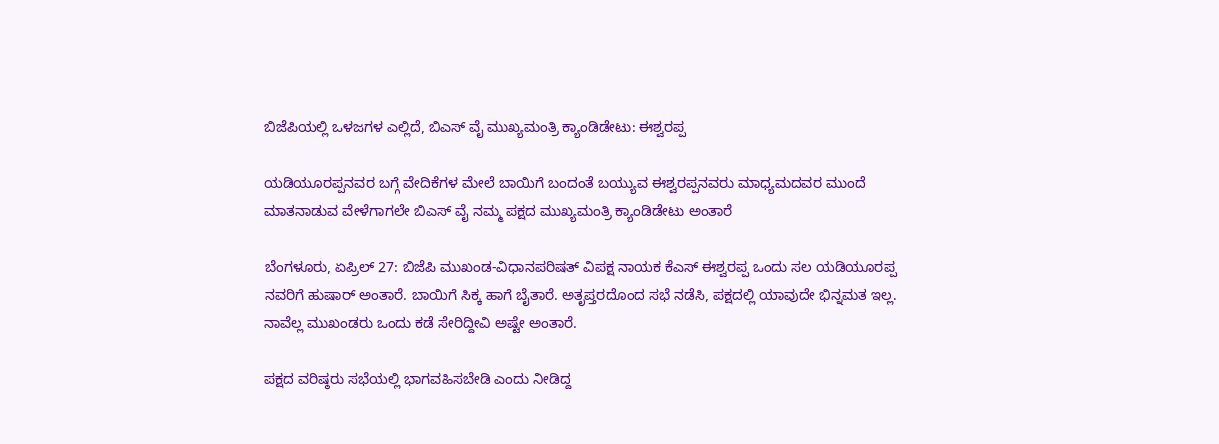ಬಿಜೆಪಿಯಲ್ಲಿ ಒಳಜಗಳ ಎಲ್ಲಿದೆ, ಬಿಎಸ್ ವೈ ಮುಖ್ಯಮಂತ್ರಿ ಕ್ಯಾಂಡಿಡೇಟು: ಈಶ್ವರಪ್ಪ

ಯಡಿಯೂರಪ್ಪನವರ ಬಗ್ಗೆ ವೇದಿಕೆಗಳ ಮೇಲೆ ಬಾಯಿಗೆ ಬಂದಂತೆ ಬಯ್ಯುವ ಈಶ್ವರಪ್ಪನವರು ಮಾಧ್ಯಮದವರ ಮುಂದೆ ಮಾತನಾಡುವ ವೇಳೆಗಾಗಲೇ ಬಿಎಸ್ ವೈ ನಮ್ಮ ಪಕ್ಷದ ಮುಖ್ಯಮಂತ್ರಿ ಕ್ಯಾಂಡಿಡೇಟು ಅಂತಾರೆ

ಬೆಂಗಳೂರು, ಏಪ್ರಿಲ್ 27: ಬಿಜೆಪಿ ಮುಖಂಡ-ವಿಧಾನಪರಿಷತ್ ವಿಪಕ್ಷ ನಾಯಕ ಕೆಎಸ್ ಈಶ್ವರಪ್ಪ ಒಂದು ಸಲ ಯಡಿಯೂರಪ್ಪ ನವರಿಗೆ ಹುಷಾರ್ ಅಂತಾರೆ. ಬಾಯಿಗೆ ಸಿಕ್ಕ ಹಾಗೆ ಬೈತಾರೆ. ಅತೃಪ್ತರದೊಂದ ಸಭೆ ನಡೆಸಿ, ಪಕ್ಷದಲ್ಲಿ ಯಾವುದೇ ಭಿನ್ನಮತ ಇಲ್ಲ. ನಾವೆಲ್ಲ ಮುಖಂಡರು ಒಂದು ಕಡೆ ಸೇರಿದ್ದೀವಿ ಅಷ್ಟೇ ಅಂತಾರೆ.

ಪಕ್ಷದ ವರಿಷ್ಠರು ಸಭೆಯಲ್ಲಿ ಭಾಗವಹಿಸಬೇಡಿ ಎಂದು ನೀಡಿದ್ದ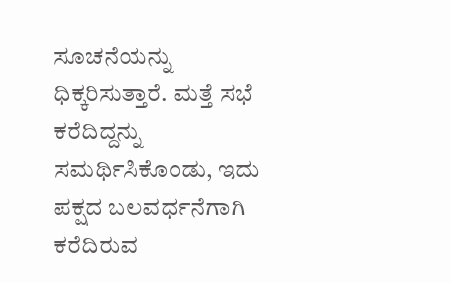ಸೂಚನೆಯನ್ನು ಧಿಕ್ಕರಿಸುತ್ತಾರೆ. ಮತ್ತೆ ಸಭೆ ಕರೆದಿದ್ದನ್ನು ಸಮರ್ಥಿಸಿಕೊಂಡು, ಇದು ಪಕ್ಷದ ಬಲವರ್ಧನೆಗಾಗಿ ಕರೆದಿರುವ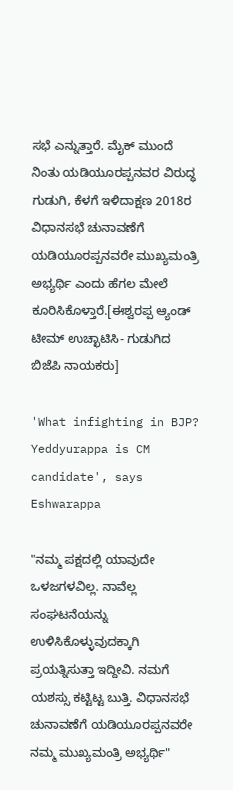ಸಭೆ ಎನ್ನುತ್ತಾರೆ. ಮೈಕ್ ಮುಂದೆ ನಿಂತು ಯಡಿಯೂರಪ್ಪನವರ ವಿರುದ್ಧ ಗುಡುಗಿ, ಕೆಳಗೆ ಇಳಿದಾಕ್ಷಣ 2018ರ ವಿಧಾನಸಭೆ ಚುನಾವಣೆಗೆ ಯಡಿಯೂರಪ್ಪನವರೇ ಮುಖ್ಯಮಂತ್ರಿ ಅಭ್ಯರ್ಥಿ ಎಂದು ಹೆಗಲ ಮೇಲೆ ಕೂರಿಸಿಕೊಳ್ತಾರೆ.[ಈಶ್ವರಪ್ಪ ಆ್ಯಂಡ್ ಟೀಮ್ ಉಚ್ಛಾಟಿಸಿ- ಗುಡುಗಿದ ಬಿಜೆಪಿ ನಾಯಕರು]

'What infighting in BJP? Yeddyurappa is CM candidate', says Eshwarappa

"ನಮ್ಮ ಪಕ್ಷದಲ್ಲಿ ಯಾವುದೇ ಒಳಜಗಳವಿಲ್ಲ. ನಾವೆಲ್ಲ ಸಂಘಟನೆಯನ್ನು ಉಳಿಸಿಕೊಳ್ಳುವುದಕ್ಕಾಗಿ ಪ್ರಯತ್ನಿಸುತ್ತಾ ಇದ್ದೀವಿ. ನಮಗೆ ಯಶಸ್ಸು ಕಟ್ಟಿಟ್ಟ ಬುತ್ತಿ. ವಿಧಾನಸಭೆ ಚುನಾವಣೆಗೆ ಯಡಿಯೂರಪ್ಪನವರೇ ನಮ್ಮ ಮುಖ್ಯಮಂತ್ರಿ ಅಭ್ಯರ್ಥಿ"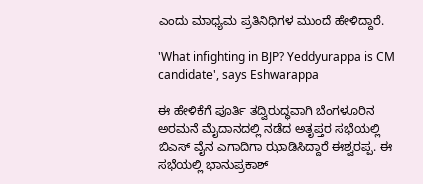ಎಂದು ಮಾಧ್ಯಮ ಪ್ರತಿನಿಧಿಗಳ ಮುಂದೆ ಹೇಳಿದ್ದಾರೆ.

'What infighting in BJP? Yeddyurappa is CM candidate', says Eshwarappa

ಈ ಹೇಳಿಕೆಗೆ ಪೂರ್ತಿ ತದ್ವಿರುದ್ಧವಾಗಿ ಬೆಂಗಳೂರಿನ ಅರಮನೆ ಮೈದಾನದಲ್ಲಿ ನಡೆದ ಅತೃಪ್ತರ ಸಭೆಯಲ್ಲಿ ಬಿಎಸ್ ವೈನ ಎಗಾದಿಗಾ ಝಾಡಿಸಿದ್ದಾರೆ ಈಶ್ವರಪ್ಪ. ಈ ಸಭೆಯಲ್ಲಿ ಭಾನುಪ್ರಕಾಶ್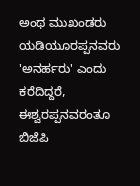ಅಂಥ ಮುಖಂಡರು ಯಡಿಯೂರಪ್ಪನವರು 'ಅನರ್ಹರು' ಎಂದು ಕರೆದಿದ್ದರೆ, ಈಶ್ವರಪ್ಪನವರಂತೂ ಬಿಜೆಪಿ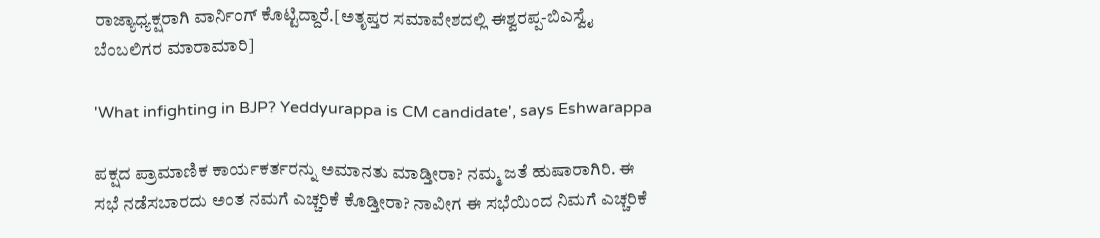ರಾಜ್ಯಾಧ್ಯಕ್ಷರಾಗಿ ವಾರ್ನಿಂಗ್ ಕೊಟ್ಟಿದ್ದಾರೆ.[ಅತೃಪ್ತರ ಸಮಾವೇಶದಲ್ಲಿ ಈಶ್ವರಪ್ಪ-ಬಿಎಸ್ವೈ ಬೆಂಬಲಿಗರ ಮಾರಾಮಾರಿ]

'What infighting in BJP? Yeddyurappa is CM candidate', says Eshwarappa

ಪಕ್ಷದ ಪ್ರಾಮಾಣಿಕ ಕಾರ್ಯಕರ್ತರನ್ನು ಅಮಾನತು ಮಾಡ್ತೀರಾ? ನಮ್ಮ ಜತೆ ಹುಷಾರಾಗಿರಿ. ಈ ಸಭೆ ನಡೆಸಬಾರದು ಅಂತ ನಮಗೆ ಎಚ್ಚರಿಕೆ ಕೊಡ್ತೀರಾ? ನಾವೀಗ ಈ ಸಭೆಯಿಂದ ನಿಮಗೆ ಎಚ್ಚರಿಕೆ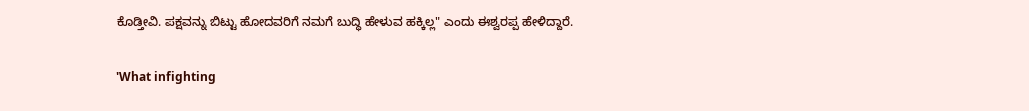ಕೊಡ್ತೀವಿ. ಪಕ್ಷವನ್ನು ಬಿಟ್ಟು ಹೋದವರಿಗೆ ನಮಗೆ ಬುದ್ಧಿ ಹೇಳುವ ಹಕ್ಕಿಲ್ಲ" ಎಂದು ಈಶ್ವರಪ್ಪ ಹೇಳಿದ್ದಾರೆ.

'What infighting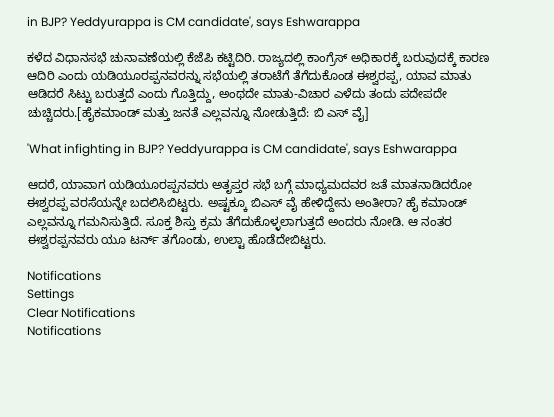in BJP? Yeddyurappa is CM candidate', says Eshwarappa

ಕಳೆದ ವಿಧಾನಸಭೆ ಚುನಾವಣೆಯಲ್ಲಿ ಕೆಜೆಪಿ ಕಟ್ಟಿದಿರಿ. ರಾಜ್ಯದಲ್ಲಿ ಕಾಂಗ್ರೆಸ್ ಅಧಿಕಾರಕ್ಕೆ ಬರುವುದಕ್ಕೆ ಕಾರಣ ಆದಿರಿ ಎಂದು ಯಡಿಯೂರಪ್ಪನವರನ್ನು ಸಭೆಯಲ್ಲಿ ತರಾಟೆಗೆ ತೆಗೆದುಕೊಂಡ ಈಶ್ವರಪ್ಪ, ಯಾವ ಮಾತು ಆಡಿದರೆ ಸಿಟ್ಟು ಬರುತ್ತದೆ ಎಂದು ಗೊತ್ತಿದ್ದು, ಅಂಥದೇ ಮಾತು-ವಿಚಾರ ಎಳೆದು ತಂದು ಪದೇಪದೇ ಚುಚ್ಚಿದರು.[ಹೈಕಮಾಂಡ್ ಮತ್ತು ಜನತೆ ಎಲ್ಲವನ್ನೂ ನೋಡುತ್ತಿದೆ: ಬಿ ಎಸ್ ವೈ]

'What infighting in BJP? Yeddyurappa is CM candidate', says Eshwarappa

ಆದರೆ, ಯಾವಾಗ ಯಡಿಯೂರಪ್ಪನವರು ಅತೃಪ್ತರ ಸಭೆ ಬಗ್ಗೆ ಮಾಧ್ಯಮದವರ ಜತೆ ಮಾತನಾಡಿದರೋ ಈಶ್ವರಪ್ಪ ವರಸೆಯನ್ನೇ ಬದಲಿಸಿಬಿಟ್ಟರು. ಅಷ್ಟಕ್ಕೂ ಬಿಎಸ್ ವೈ ಹೇಳಿದ್ದೇನು ಅಂತೀರಾ? ಹೈ ಕಮಾಂಡ್ ಎಲ್ಲವನ್ನೂ ಗಮನಿಸುತ್ತಿದೆ. ಸೂಕ್ತ ಶಿಸ್ತು ಕ್ರಮ ತೆಗೆದುಕೊಳ್ಳಲಾಗುತ್ತದೆ ಅಂದರು ನೋಡಿ. ಆ ನಂತರ ಈಶ್ವರಪ್ಪನವರು ಯೂ ಟರ್ನ್ ತಗೊಂಡು, ಉಲ್ಟಾ ಹೊಡೆದೇಬಿಟ್ಟರು.

Notifications
Settings
Clear Notifications
Notifications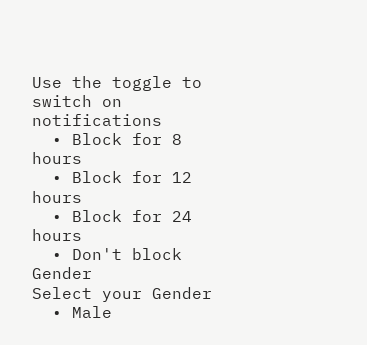Use the toggle to switch on notifications
  • Block for 8 hours
  • Block for 12 hours
  • Block for 24 hours
  • Don't block
Gender
Select your Gender
  • Male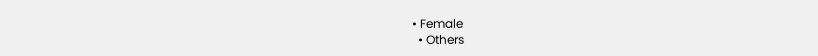• Female
  • Others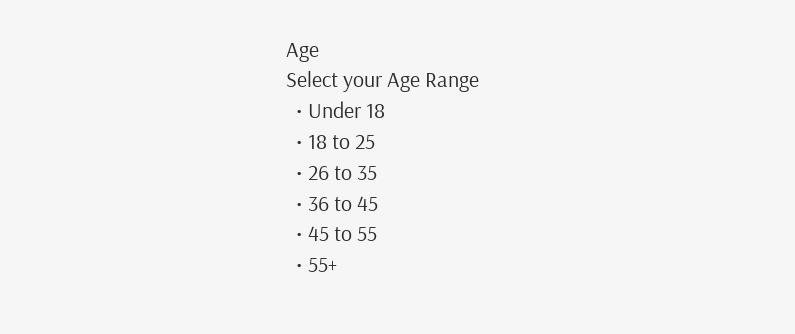Age
Select your Age Range
  • Under 18
  • 18 to 25
  • 26 to 35
  • 36 to 45
  • 45 to 55
  • 55+